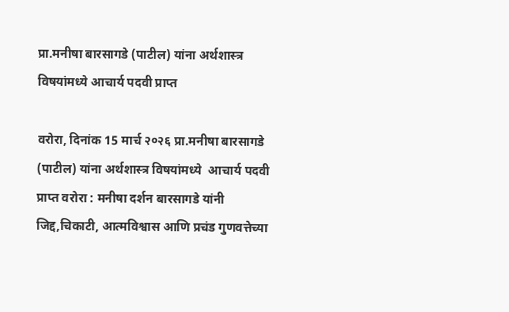प्रा.मनीषा बारसागडे (पाटील) यांना अर्थशास्त्र विषयांमध्ये आचार्य पदवी प्राप्त

वरोरा, दिनांक 15 मार्च २०२६ प्रा.मनीषा बारसागडे (पाटील) यांना अर्थशास्त्र विषयांमध्ये  आचार्य पदवी प्राप्त वरोरा : मनीषा दर्शन बारसागडे यांनी जिद्द,चिकाटी, आत्मविश्वास आणि प्रचंड गुणवत्तेच्या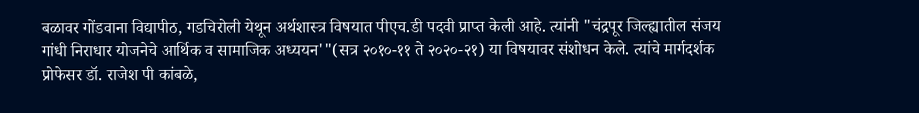बळावर गोंडवाना विद्यापीठ, गडचिरोली येथून अर्थशास्त्र विषयात पीएच.डी पदवी प्राप्त केली आहे. त्यांनी "चंद्रपूर जिल्ह्यातील संजय गांधी निराधार योजनेचे आर्थिक व सामाजिक अध्ययन'"(सत्र २०१०-११ ते २०२०-२१) या विषयावर संशोधन केले. त्यांचे मार्गदर्शक प्रोफेसर डॉ. राजेश पी कांबळे,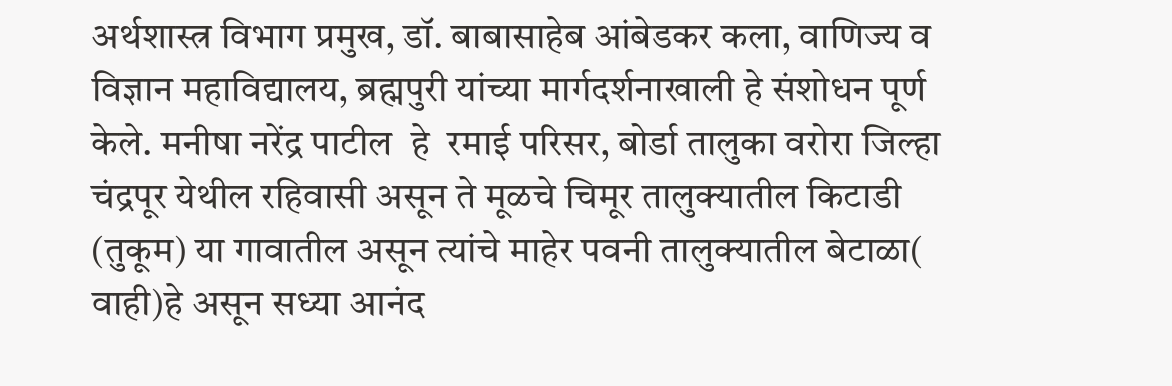अर्थशास्त्र विभाग प्रमुख, डॉ. बाबासाहेब आंबेडकर कला, वाणिज्य व विज्ञान महाविद्यालय, ब्रह्मपुरी यांच्या मार्गदर्शनाखाली हे संशोधन पूर्ण केले. मनीषा नरेंद्र पाटील  हे  रमाई परिसर, बोर्डा तालुका वरोरा जिल्हा चंद्रपूर येथील रहिवासी असून ते मूळचे चिमूर तालुक्यातील किटाडी (तुकूम) या गावातील असून त्यांचे माहेर पवनी तालुक्यातील बेटाळा( वाही)हे असून सध्या आनंद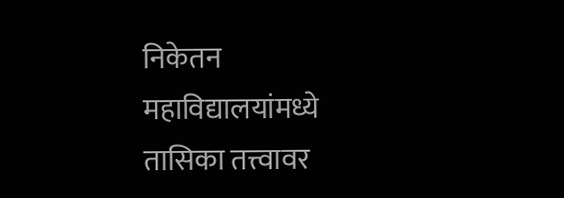निकेतन महाविद्यालयांमध्ये तासिका तत्त्वावर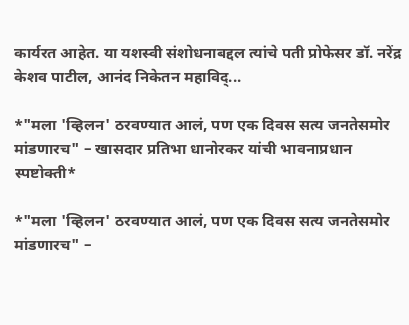कार्यरत आहेत. या यशस्वी संशोधनाबद्दल त्यांचे पती प्रोफेसर डॉ. नरेंद्र केशव पाटील, आनंद निकेतन महाविद्...

*"मला 'व्हिलन' ठरवण्यात आलं, पण एक दिवस सत्य जनतेसमोर मांडणारच" – खासदार प्रतिभा धानोरकर यांची भावनाप्रधान स्पष्टोक्ती*

*"मला 'व्हिलन' ठरवण्यात आलं, पण एक दिवस सत्य जनतेसमोर मांडणारच" –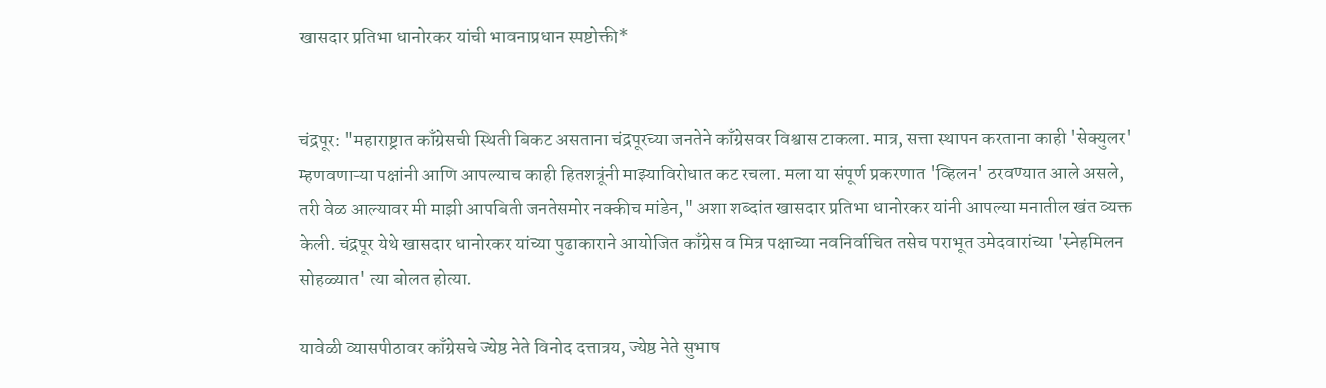खासदार प्रतिभा धानोरकर यांची भावनाप्रधान स्पष्टोक्ती*


चंद्रपूर: "महाराष्ट्रात काँग्रेसची स्थिती बिकट असताना चंद्रपूरच्या जनतेने काँग्रेसवर विश्वास टाकला. मात्र, सत्ता स्थापन करताना काही 'सेक्युलर' म्हणवणाऱ्या पक्षांनी आणि आपल्याच काही हितशत्रूंनी माझ्याविरोधात कट रचला. मला या संपूर्ण प्रकरणात 'व्हिलन' ठरवण्यात आले असले, तरी वेळ आल्यावर मी माझी आपबिती जनतेसमोर नक्कीच मांडेन," अशा शब्दांत खासदार प्रतिभा धानोरकर यांनी आपल्या मनातील खंत व्यक्त केली. चंद्रपूर येथे खासदार धानोरकर यांच्या पुढाकाराने आयोजित काँग्रेस व मित्र पक्षाच्या नवनिर्वाचित तसेच पराभूत उमेदवारांच्या 'स्नेहमिलन सोहळ्यात' त्या बोलत होत्या.

यावेळी व्यासपीठावर काँग्रेसचे ज्येष्ठ नेते विनोद दत्तात्रय, ज्येष्ठ नेते सुभाष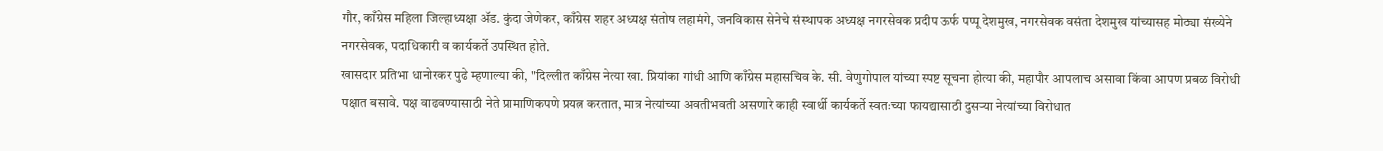गौर, काँग्रेस महिला जिल्हाध्यक्षा ॲड. कुंदा जेणेकर, काँग्रेस शहर अध्यक्ष संतोष लहामंगे, जनविकास सेनेचे संस्थापक अध्यक्ष नगरसेवक प्रदीप ऊर्फ पप्पू देशमुख, नगरसेवक वसंता देशमुख यांच्यासह मोठ्या संख्येने नगरसेवक, पदाधिकारी व कार्यकर्ते उपस्थित होते.
खासदार प्रतिभा धानोरकर पुढे म्हणाल्या की, "दिल्लीत काँग्रेस नेत्या खा. प्रियांका गांधी आणि काँग्रेस महासचिव के. सी. वेणुगोपाल यांच्या स्पष्ट सूचना होत्या की, महापौर आपलाच असावा किंवा आपण प्रबळ विरोधी पक्षात बसावे. पक्ष वाढवण्यासाठी नेते प्रामाणिकपणे प्रयत्न करतात, मात्र नेत्यांच्या अवतीभवती असणारे काही स्वार्थी कार्यकर्ते स्वतःच्या फायद्यासाठी दुसऱ्या नेत्यांच्या विरोधात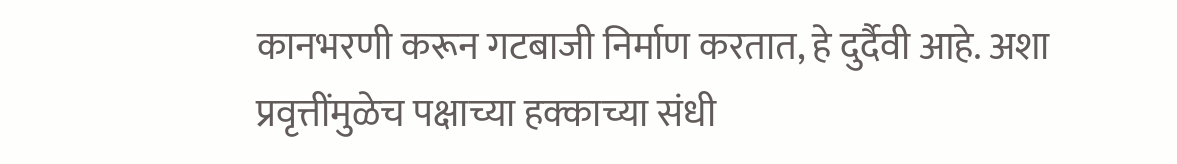कानभरणी करून गटबाजी निर्माण करतात, हे दुर्दैवी आहे. अशा प्रवृत्तींमुळेच पक्षाच्या हक्काच्या संधी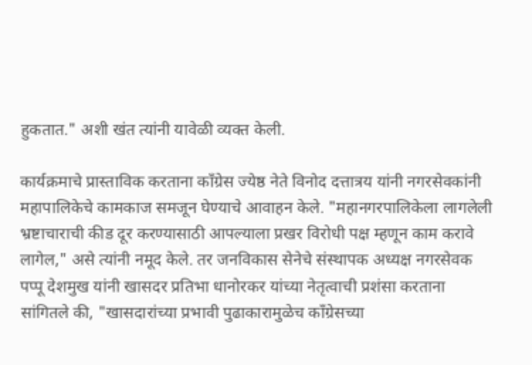हुकतात." अशी खंत त्यांनी यावेळी व्यक्त केली.

कार्यक्रमाचे प्रास्ताविक करताना काँग्रेस ज्येष्ठ नेते विनोद दत्तात्रय यांनी नगरसेवकांनी महापालिकेचे कामकाज समजून घेण्याचे आवाहन केले. "महानगरपालिकेला लागलेली भ्रष्टाचाराची कीड दूर करण्यासाठी आपल्याला प्रखर विरोधी पक्ष म्हणून काम करावे लागेल," असे त्यांनी नमूद केले. तर जनविकास सेनेचे संस्थापक अध्यक्ष नगरसेवक पप्पू देशमुख यांनी खासदर प्रतिभा धानोरकर यांच्या नेतृत्वाची प्रशंसा करताना सांगितले की, "खासदारांच्या प्रभावी पुढाकारामुळेच काँग्रेसच्या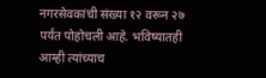नगरसेवकांची संख्या १२ वरून २७ पर्यंत पोहोचली आहे. भविष्यातही आम्ही त्यांच्याच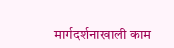मार्गदर्शनाखाली काम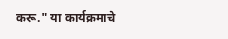करू." या कार्यक्रमाचे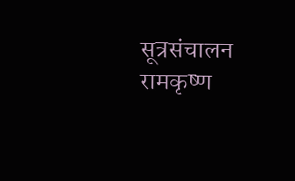सूत्रसंचालन रामकृष्ण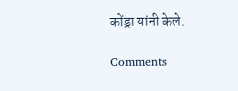कोंड्रा यांनी केले.

Comments